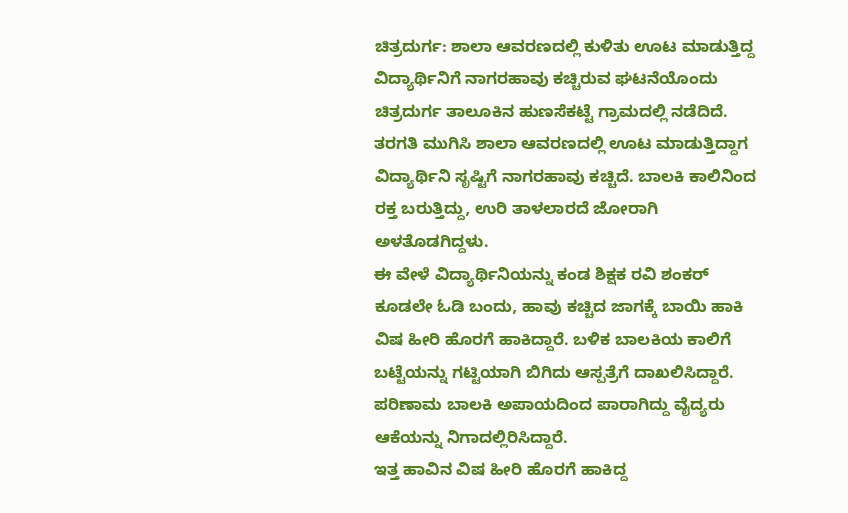ಚಿತ್ರದುರ್ಗ: ಶಾಲಾ ಆವರಣದಲ್ಲಿ ಕುಳಿತು ಊಟ ಮಾಡುತ್ತಿದ್ದ ವಿದ್ಯಾರ್ಥಿನಿಗೆ ನಾಗರಹಾವು ಕಚ್ಚಿರುವ ಘಟನೆಯೊಂದು ಚಿತ್ರದುರ್ಗ ತಾಲೂಕಿನ ಹುಣಸೆಕಟ್ಟೆ ಗ್ರಾಮದಲ್ಲಿ ನಡೆದಿದೆ.
ತರಗತಿ ಮುಗಿಸಿ ಶಾಲಾ ಆವರಣದಲ್ಲಿ ಊಟ ಮಾಡುತ್ತಿದ್ದಾಗ ವಿದ್ಯಾರ್ಥಿನಿ ಸೃಷ್ಟಿಗೆ ನಾಗರಹಾವು ಕಚ್ಚಿದೆ. ಬಾಲಕಿ ಕಾಲಿನಿಂದ ರಕ್ತ ಬರುತ್ತಿದ್ದು, ಉರಿ ತಾಳಲಾರದೆ ಜೋರಾಗಿ ಅಳತೊಡಗಿದ್ದಳು.
ಈ ವೇಳೆ ವಿದ್ಯಾರ್ಥಿನಿಯನ್ನು ಕಂಡ ಶಿಕ್ಷಕ ರವಿ ಶಂಕರ್ ಕೂಡಲೇ ಓಡಿ ಬಂದು, ಹಾವು ಕಚ್ಚಿದ ಜಾಗಕ್ಕೆ ಬಾಯಿ ಹಾಕಿ ವಿಷ ಹೀರಿ ಹೊರಗೆ ಹಾಕಿದ್ದಾರೆ. ಬಳಿಕ ಬಾಲಕಿಯ ಕಾಲಿಗೆ ಬಟ್ಟೆಯನ್ನು ಗಟ್ಟಿಯಾಗಿ ಬಿಗಿದು ಆಸ್ಪತ್ರೆಗೆ ದಾಖಲಿಸಿದ್ದಾರೆ. ಪರಿಣಾಮ ಬಾಲಕಿ ಅಪಾಯದಿಂದ ಪಾರಾಗಿದ್ದು ವೈದ್ಯರು ಆಕೆಯನ್ನು ನಿಗಾದಲ್ಲಿರಿಸಿದ್ದಾರೆ.
ಇತ್ತ ಹಾವಿನ ವಿಷ ಹೀರಿ ಹೊರಗೆ ಹಾಕಿದ್ದ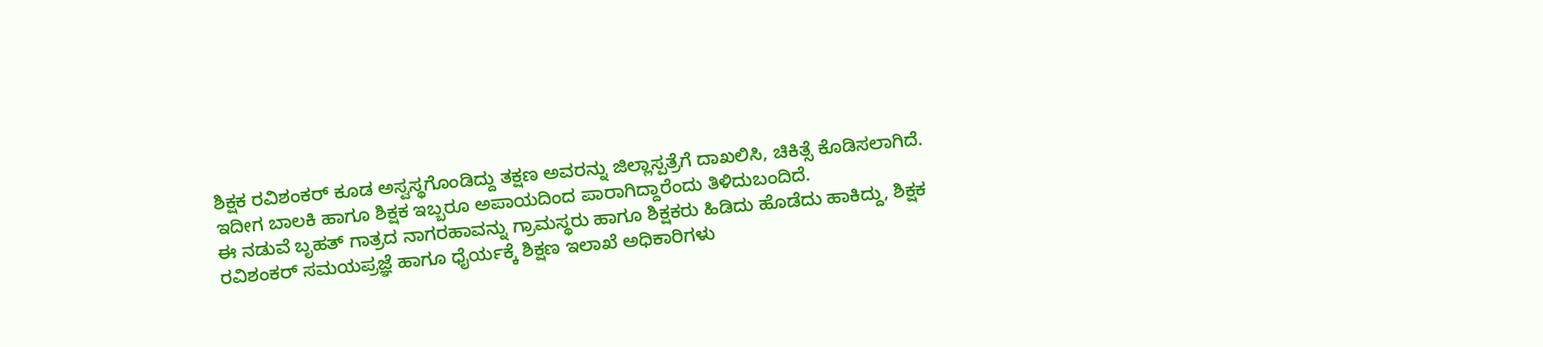ಶಿಕ್ಷಕ ರವಿಶಂಕರ್ ಕೂಡ ಅಸ್ವಸ್ಥಗೊಂಡಿದ್ದು ತಕ್ಷಣ ಅವರನ್ನು ಜಿಲ್ಲಾಸ್ಪತ್ರೆಗೆ ದಾಖಲಿಸಿ, ಚಿಕಿತ್ಸೆ ಕೊಡಿಸಲಾಗಿದೆ. ಇದೀಗ ಬಾಲಕಿ ಹಾಗೂ ಶಿಕ್ಷಕ ಇಬ್ಬರೂ ಅಪಾಯದಿಂದ ಪಾರಾಗಿದ್ದಾರೆಂದು ತಿಳಿದುಬಂದಿದೆ.
ಈ ನಡುವೆ ಬೃಹತ್ ಗಾತ್ರದ ನಾಗರಹಾವನ್ನು ಗ್ರಾಮಸ್ಥರು ಹಾಗೂ ಶಿಕ್ಷಕರು ಹಿಡಿದು ಹೊಡೆದು ಹಾಕಿದ್ದು, ಶಿಕ್ಷಕ ರವಿಶಂಕರ್ ಸಮಯಪ್ರಜ್ಞೆ ಹಾಗೂ ಧೈರ್ಯಕ್ಕೆ ಶಿಕ್ಷಣ ಇಲಾಖೆ ಅಧಿಕಾರಿಗಳು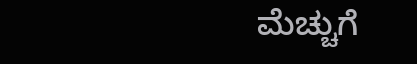ಮೆಚ್ಚುಗೆ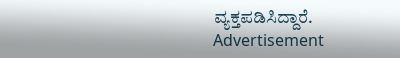ವ್ಯಕ್ತಪಡಿಸಿದ್ದಾರೆ.
Advertisement